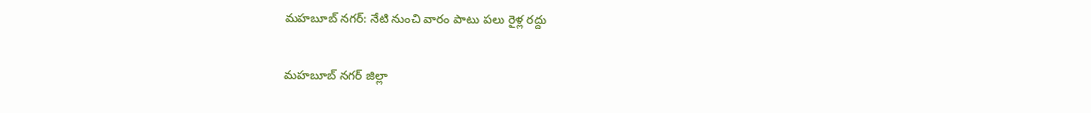మహబూబ్ నగర్: నేటి నుంచి వారం పాటు పలు రైళ్ల రద్దు

మహబూబ్ నగర్ జిల్లా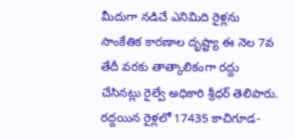మీదుగా నడిచే ఎనిమిది రైళ్లను సాంకేతిక కారణాల దృష్ట్యా ఈ నెల 7వ తేదీ వరకు తాత్కాలికంగా రద్దు చేసినట్లు రైల్వే అధికారి శ్రీధర్ తెలిపారు. రద్దయిన రైళ్లలో 17435 కాచిగూడ-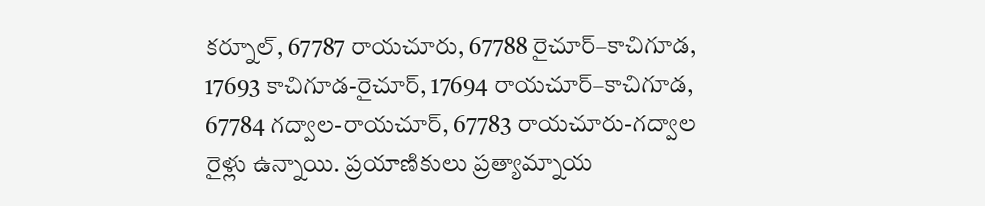కర్నూల్, 67787 రాయచూరు, 67788 రైచూర్–కాచిగూడ, 17693 కాచిగూడ-రైచూర్, 17694 రాయచూర్–కాచిగూడ, 67784 గద్వాల-రాయచూర్, 67783 రాయచూరు-గద్వాల రైళ్లు ఉన్నాయి. ప్రయాణికులు ప్రత్యామ్నాయ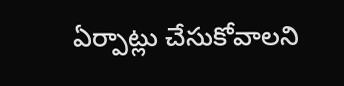ఏర్పాట్లు చేసుకోవాలని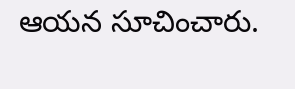ఆయన సూచించారు.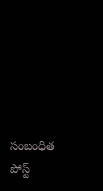సంబంధిత పోస్ట్